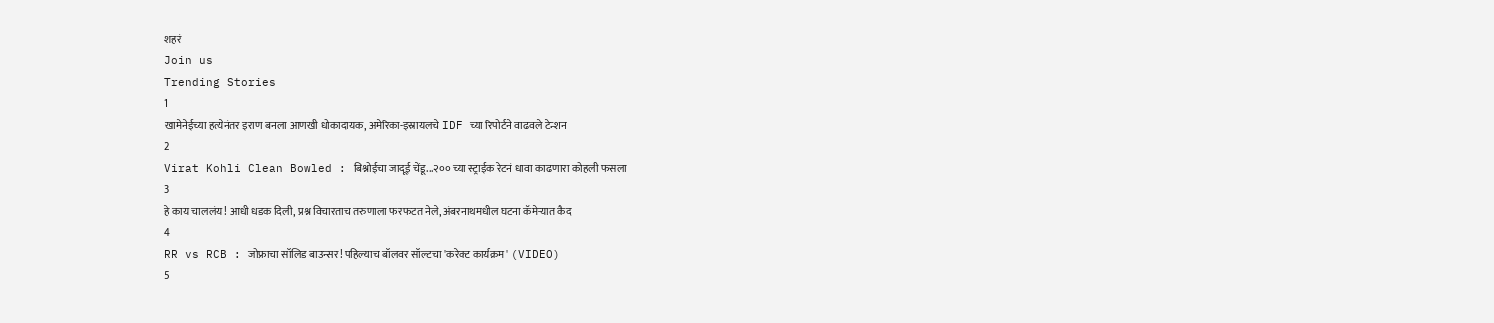शहरं
Join us
Trending Stories
1
खामेनेईच्या हत्येनंतर इराण बनला आणखी धोकादायक, अमेरिका-इस्रायलचे IDF च्या रिपोर्टने वाढवले टेन्शन
2
Virat Kohli Clean Bowled : बिश्नोईचा जादूई चेंडू...२०० च्या स्ट्राईक रेटनं धावा काढणारा कोहली फसला
3
हे काय चाललंय! आधी धडक दिली, प्रश्न विचारताच तरुणाला फरफटत नेले, अंबरनाथमधील घटना कॅमेऱ्यात कैद
4
RR vs RCB : जोफ्राचा सॉलिड बाउन्सर! पहिल्याच बॉलवर सॉल्टचा 'करेक्ट कार्यक्रम' (VIDEO)
5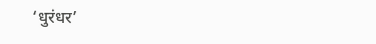‘धुरंधर’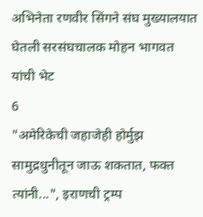अभिनेता रणवीर सिंगने संघ मुख्यालयात घेतली सरसंघचालक मोहन भागवत यांची भेट
6
"अमेरिकेची जहाजेही होर्मुझ सामुद्रधुनीतून जाऊ शकतात, फक्त त्यांनी...", इराणची ट्रम्प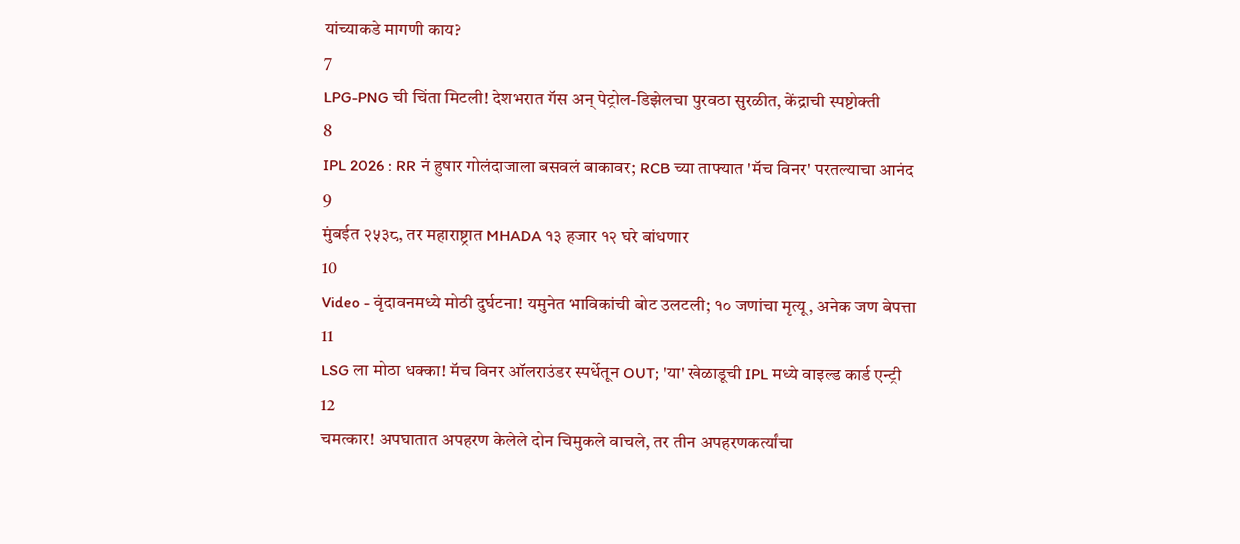यांच्याकडे मागणी काय?
7
LPG-PNG ची चिंता मिटली! देशभरात गॅस अन् पेट्रोल-डिझेलचा पुरवठा सुरळीत, केंद्राची स्पष्टोक्ती
8
IPL 2026 : RR नं हुषार गोलंदाजाला बसवलं बाकावर; RCB च्या ताफ्यात 'मॅच विनर' परतल्याचा आनंद
9
मुंबईत २५३८, तर महाराष्ट्रात MHADA १३ हजार १२ घरे बांधणार
10
Video - वृंदावनमध्ये मोठी दुर्घटना! यमुनेत भाविकांची बोट उलटली; १० जणांचा मृत्यू, अनेक जण बेपत्ता
11
LSG ला मोठा धक्का! मॅच विनर ऑलराउंडर स्पर्धेतून OUT; 'या' खेळाडूची IPL मध्ये वाइल्ड कार्ड एन्ट्री
12
चमत्कार! अपघातात अपहरण केलेले दोन चिमुकले वाचले, तर तीन अपहरणकर्त्यांचा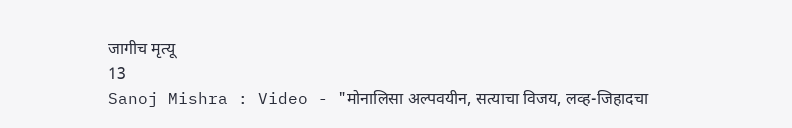जागीच मृत्यू
13
Sanoj Mishra : Video - "मोनालिसा अल्पवयीन, सत्याचा विजय, लव्ह-जिहादचा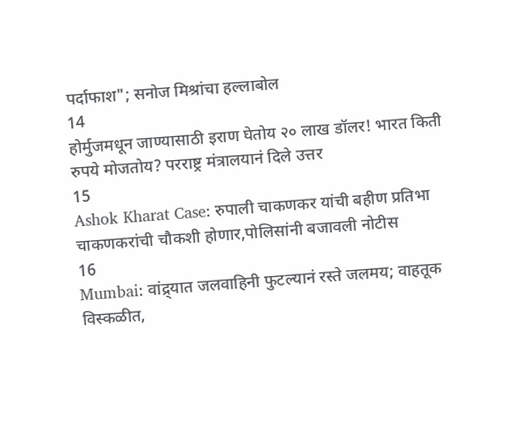पर्दाफाश"; सनोज मिश्रांचा हल्लाबोल
14
होर्मुजमधून जाण्यासाठी इराण घेतोय २० लाख डॉलर! भारत किती रुपये मोजतोय? परराष्ट्र मंत्रालयानं दिले उत्तर
15
Ashok Kharat Case: रुपाली चाकणकर यांची बहीण प्रतिभा चाकणकरांची चौकशी होणार,पोलिसांनी बजावली नोटीस
16
Mumbai: वांद्र्यात जलवाहिनी फुटल्यानं रस्ते जलमय; वाहतूक विस्कळीत,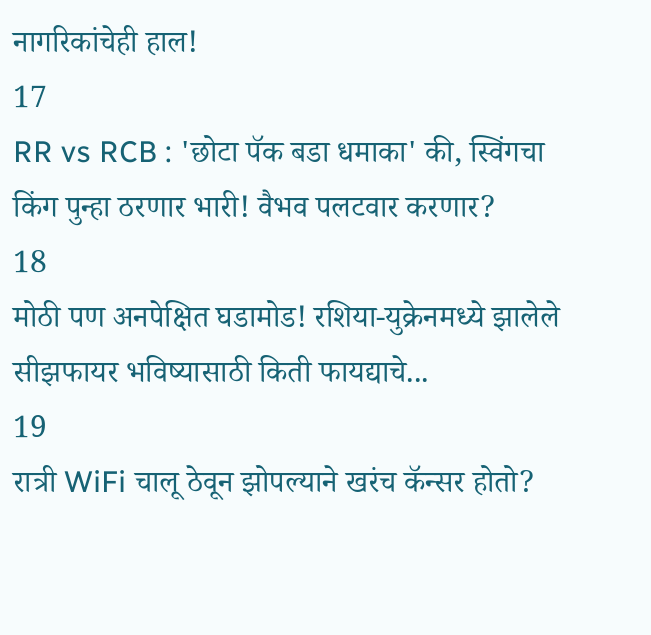नागरिकांचेही हाल!
17
RR vs RCB : 'छोटा पॅक बडा धमाका' की, स्विंगचा किंग पुन्हा ठरणार भारी! वैभव पलटवार करणार?
18
मोठी पण अनपेक्षित घडामोड! रशिया-युक्रेनमध्ये झालेले सीझफायर भविष्यासाठी किती फायद्याचे...
19
रात्री WiFi चालू ठेवून झोपल्याने खरंच कॅन्सर होतो?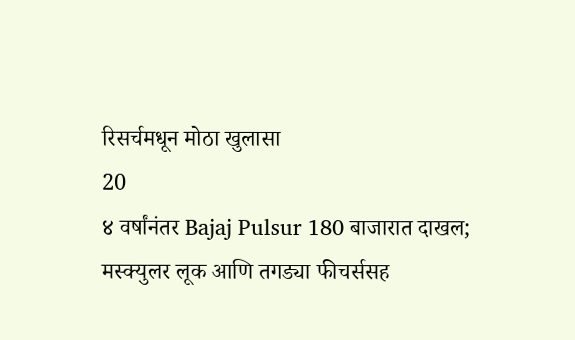रिसर्चमधून मोठा खुलासा
20
४ वर्षांनंतर Bajaj Pulsur 180 बाजारात दाखल; मस्क्युलर लूक आणि तगड्या फीचर्ससह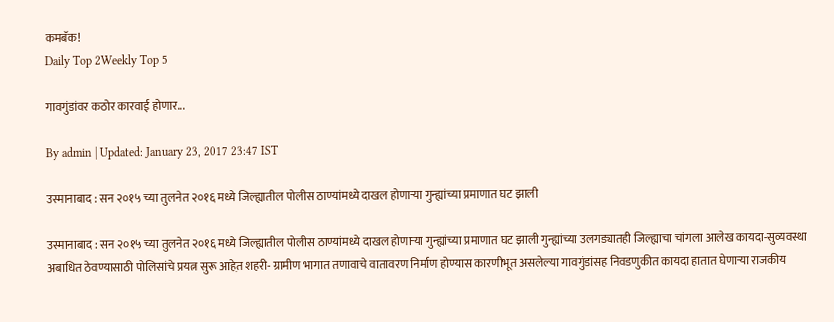कमबॅक!
Daily Top 2Weekly Top 5

गावगुंडांवर कठोर कारवाई होणार...

By admin | Updated: January 23, 2017 23:47 IST

उस्मानाबाद : सन २०१५ च्या तुलनेत २०१६ मध्ये जिल्ह्यातील पोलीस ठाण्यांमध्ये दाखल होणाऱ्या गुन्ह्यांच्या प्रमाणात घट झाली

उस्मानाबाद : सन २०१५ च्या तुलनेत २०१६ मध्ये जिल्ह्यातील पोलीस ठाण्यांमध्ये दाखल होणाऱ्या गुन्ह्यांच्या प्रमाणात घट झाली गुन्ह्यांच्या उलगड्यातही जिल्ह्याचा चांगला आलेख कायदा-सुव्यवस्था अबाधित ठेवण्यासाठी पोलिसांचे प्रयत्न सुरू आहेत़ शहरी- ग्रामीण भागात तणावाचे वातावरण निर्माण होण्यास कारणीभूत असलेल्या गावगुंडांसह निवडणुकीत कायदा हातात घेणाऱ्या राजकीय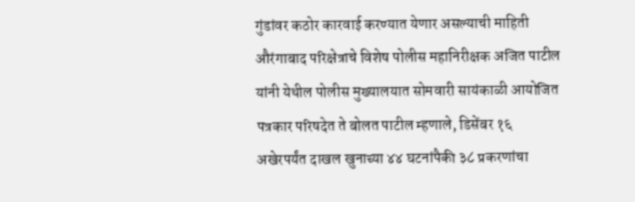गुंडांवर कठोर कारवाई करण्यात येणार असल्याची माहिती औरंगाबाद परिक्षेत्राचे विशेष पोलीस महानिरीक्षक अजित पाटील यांनी येथील पोलीस मुख्यालयात सोमवारी सायंकाळी आयोजित पत्रकार परिषदेत ते बोलत पाटील म्हणाले, डिसेंबर १६ अखेरपर्यंत दाखल खुनाच्या ४४ घटनांपैकी ३८ प्रकरणांचा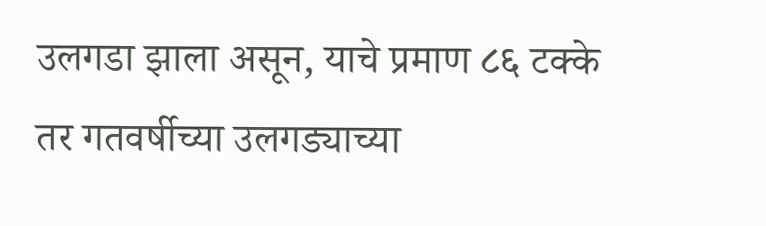उलगडा झाला असून, याचे प्रमाण ८६ टक्के तर गतवर्षीच्या उलगड्याच्या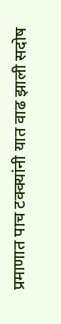प्रमाणात पाच टक्क्यांनी यात वाढ झाली सदोष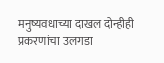मनुष्यवधाच्या दाखल दोन्हीही प्रकरणांचा उलगडा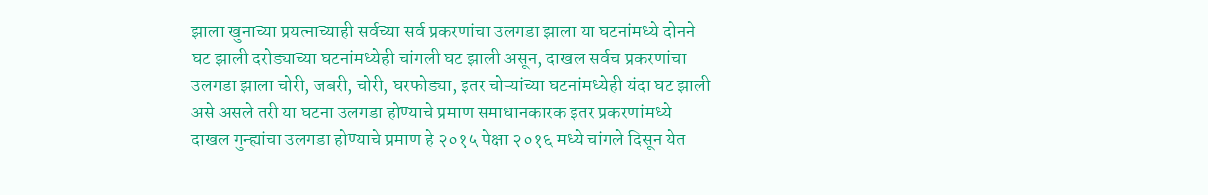झाला खुनाच्या प्रयत्नाच्याही सर्वच्या सर्व प्रकरणांचा उलगडा झाला या घटनांमध्ये दोनने घट झाली दरोड्याच्या घटनांमध्येही चांगली घट झाली असून, दाखल सर्वच प्रकरणांचा उलगडा झाला चोरी, जबरी, चोरी, घरफोड्या, इतर चोऱ्यांच्या घटनांमध्येही यंदा घट झाली असे असले तरी या घटना उलगडा होण्याचे प्रमाण समाधानकारक इतर प्रकरणांमध्ये दाखल गुन्ह्यांचा उलगडा होण्याचे प्रमाण हे २०१५ पेक्षा २०१६ मध्ये चांगले दिसून येत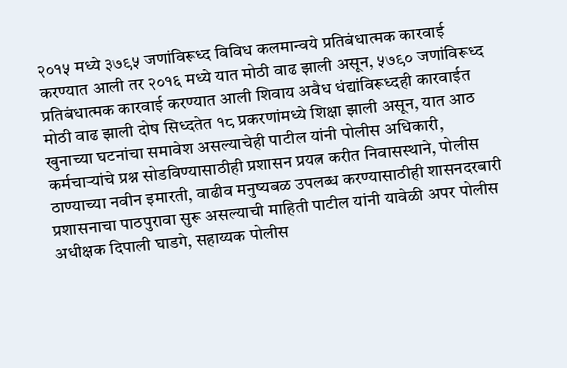२०१५ मध्ये ३७९५ जणांविरूध्द विविध कलमान्वये प्रतिबंधात्मक कारवाई करण्यात आली तर २०१६ मध्ये यात मोठी वाढ झाली असून, ५७९० जणांविरूध्द प्रतिबंधात्मक कारवाई करण्यात आली शिवाय अवैध धंद्यांविरूध्दही कारवाईत मोठी वाढ झाली दोष सिध्दतेत १८ प्रकरणांमध्ये शिक्षा झाली असून, यात आठ खुनाच्या घटनांचा समावेश असल्याचेही पाटील यांनी पोलीस अधिकारी, कर्मचाऱ्यांचे प्रश्न सोडविण्यासाठीही प्रशासन प्रयत्न करीत निवासस्थाने, पोलीस ठाण्याच्या नवीन इमारती, वाढीव मनुष्यबळ उपलब्ध करण्यासाठीही शासनदरबारी प्रशासनाचा पाठपुरावा सुरू असल्याची माहिती पाटील यांनी यावेळी अपर पोलीस अधीक्षक दिपाली घाडगे, सहाय्यक पोलीस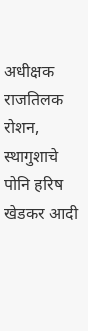अधीक्षक राजतिलक रोशन, स्थागुशाचे पोनि हरिष खेडकर आदी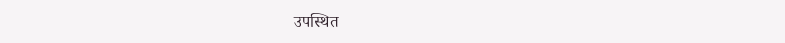उपस्थित